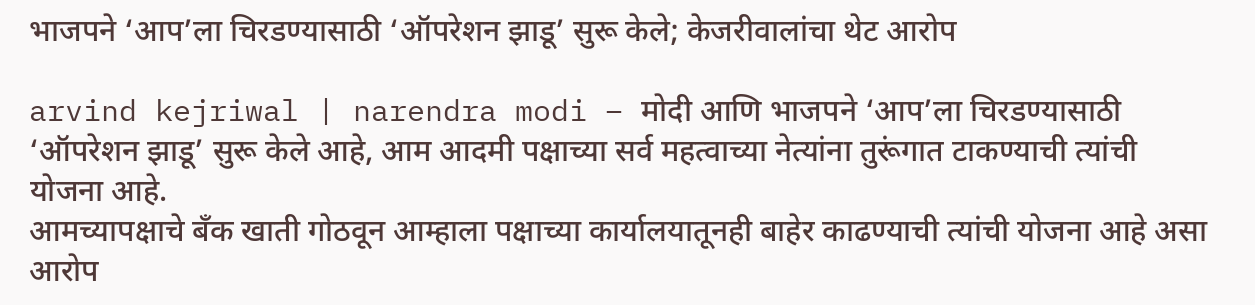भाजपने ‘आप’ला चिरडण्यासाठी ‘ऑपरेशन झाडू’ सुरू केले; केजरीवालांचा थेट आरोप

arvind kejriwal | narendra modi – मोदी आणि भाजपने ‘आप’ला चिरडण्यासाठी ‘ऑपरेशन झाडू’ सुरू केले आहे, आम आदमी पक्षाच्या सर्व महत्वाच्या नेत्यांना तुरूंगात टाकण्याची त्यांची योजना आहे.
आमच्यापक्षाचे बँक खाती गोठवून आम्हाला पक्षाच्या कार्यालयातूनही बाहेर काढण्याची त्यांची योजना आहे असा आरोप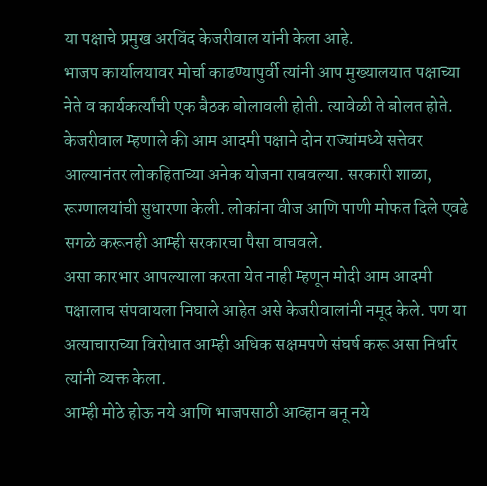या पक्षाचे प्रमुख अरविंद केजरीवाल यांनी केला आहे.
भाजप कार्यालयावर मोर्चा काढण्यापुर्वी त्यांनी आप मुख्यालयात पक्षाच्या नेते व कार्यकर्त्यांची एक बैठक बोलावली होती. त्यावेळी ते बोलत होते.
केजरीवाल म्हणाले की आम आदमी पक्षाने दोन राज्यांमध्ये सत्तेवर आल्यानंतर लोकहिताच्या अनेक योजना राबवल्या. सरकारी शाळा, रूग्णालयांची सुधारणा केली. लोकांना वीज आणि पाणी मोफत दिले एवढे सगळे करूनही आम्ही सरकारचा पैसा वाचवले.
असा कारभार आपल्याला करता येत नाही म्हणून मोदी आम आदमी पक्षालाच संपवायला निघाले आहेत असे केजरीवालांनी नमूद केले. पण या अत्याचाराच्या विरोधात आम्ही अधिक सक्षमपणे संघर्ष करू असा निर्धार त्यांनी व्यक्त केला.
आम्ही मोठे होऊ नये आणि भाजपसाठी आव्हान बनू नये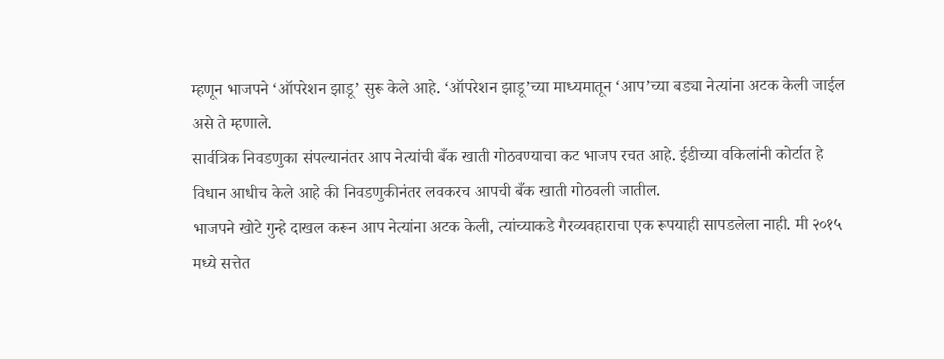म्हणून भाजपने ‘ऑपरेशन झाडू’ सुरू केले आहे. ‘ऑपरेशन झाडू’च्या माध्यमातून ‘आप’च्या बड्या नेत्यांना अटक केली जाईल असे ते म्हणाले.
सार्वत्रिक निवडणुका संपल्यानंतर आप नेत्यांची बँक खाती गोठवण्याचा कट भाजप रचत आहे. ईडीच्या वकिलांनी कोर्टात हे विधान आधीच केले आहे की निवडणुकीनंतर लवकरच आपची बँक खाती गोठवली जातील.
भाजपने खोटे गुन्हे दाखल करून आप नेत्यांना अटक केली, त्यांच्याकडे गैरव्यवहाराचा एक रूपयाही सापडलेला नाही. मी २०१५ मध्ये सत्तेत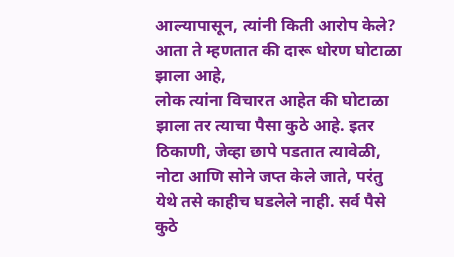आल्यापासून, त्यांनी किती आरोप केले? आता ते म्हणतात की दारू धोरण घोटाळा झाला आहे,
लोक त्यांना विचारत आहेत की घोटाळा झाला तर त्याचा पैसा कुठे आहे. इतर ठिकाणी, जेव्हा छापे पडतात त्यावेळी, नोटा आणि सोने जप्त केले जाते, परंतु येथे तसे काहीच घडलेले नाही. सर्व पैसे कुठे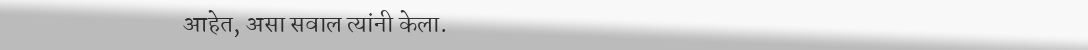आहेत, असा सवाल त्यांनी केला.